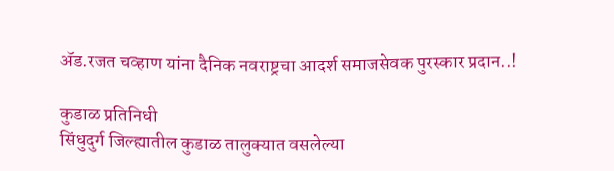ॲड.रजत चव्हाण यांना दैनिक नवराष्ट्रचा आदर्श समाजसेवक पुरस्कार प्रदान..!

कुडाळ प्रतिनिधी
सिंधुदुर्ग जिल्ह्यातील कुडाळ तालुक्यात वसलेल्या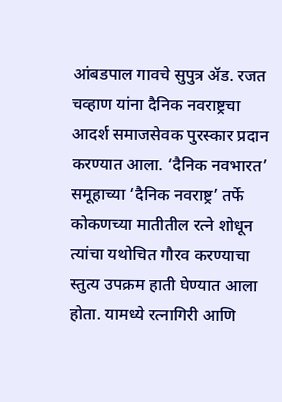आंबडपाल गावचे सुपुत्र ॲड. रजत चव्हाण यांना दैनिक नवराष्ट्रचा आदर्श समाजसेवक पुरस्कार प्रदान करण्यात आला. ‘दैनिक नवभारत’ समूहाच्या ‘दैनिक नवराष्ट्र’ तर्फे कोकणच्या मातीतील रत्ने शोधून त्यांचा यथोचित गौरव करण्याचा स्तुत्य उपक्रम हाती घेण्यात आला होता. यामध्ये रत्नागिरी आणि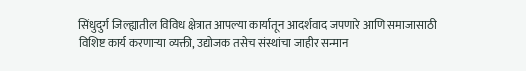सिंधुदुर्ग जिल्ह्यातील विविध क्षेत्रात आपल्या कार्यातून आदर्शवाद जपणारे आणि समाजासाठी विशिष्ट कार्य करणाऱ्या व्यक्ती, उद्योजक तसेच संस्थांचा जाहीर सन्मान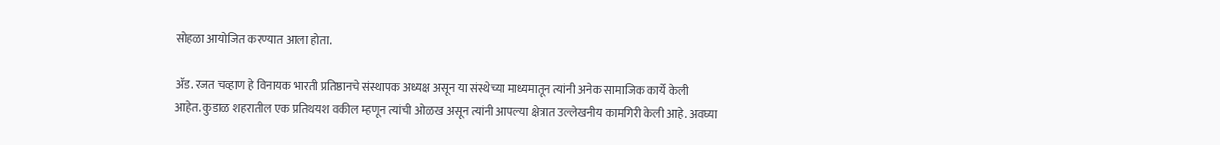सोहळा आयोजित करण्यात आला होता.

ॲड. रजत चव्हाण हे विनायक भारती प्रतिष्ठानचे संस्थापक अध्यक्ष असून या संस्थेच्या माध्यमातून त्यांनी अनेक सामाजिक कार्ये केली आहेत. कुडाळ शहरातील एक प्रतिथयश वकील म्हणून त्यांची ओळख असून त्यांनी आपल्या क्षेत्रात उल्लेखनीय कामगिरी केली आहे. अवघ्या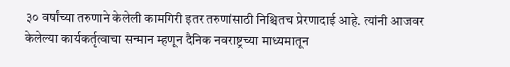३० वर्षांच्या तरुणाने केलेली कामगिरी इतर तरुणांसाठी निश्चितच प्रेरणादाई आहे. त्यांनी आजवर केलेल्या कार्यकर्तृत्वाचा सन्मान म्हणून दैनिक नवराष्ट्रच्या माध्यमातून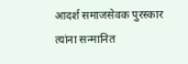आदर्श समाजसेवक पुरस्कार त्यांना सन्मानित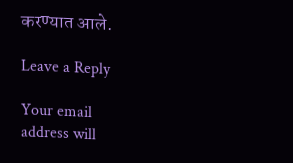करण्यात आले.

Leave a Reply

Your email address will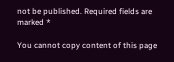not be published. Required fields are marked *

You cannot copy content of this page